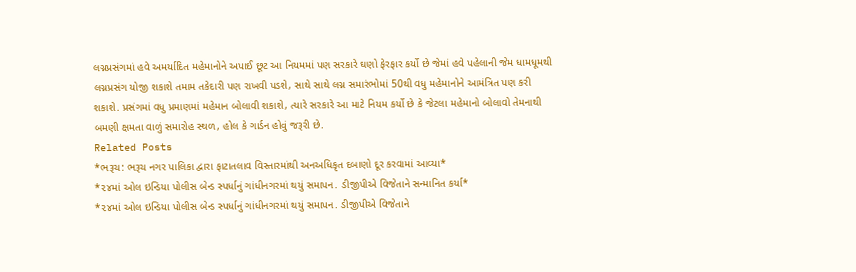લગ્નપ્રસંગમાં હવે અમર્યાદિત મહેમાનોને અપાઈ છૂટ આ નિયમમાં પણ સરકારે ઘણો ફેરફાર કર્યો છે જેમાં હવે પહેલાની જેમ ધામધૂમથી લગ્નપ્રસંગ યોજી શકાશે તમામ તકેદારી પણ રાખવી પડશે, સાથે સાથે લગ્ન સમારંભોમાં 50થી વધુ મહેમાનોને આમંત્રિત પણ કરી શકાશે. પ્રસંગમાં વધુ પ્રમાણમાં મહેમાન બોલાવી શકાશે, ત્યારે સરકારે આ માટે નિયમ કર્યો છે કે જેટલા મહેમાનો બોલાવો તેમનાથી બમણી ક્ષમતા વાળું સમારોહ સ્થળ, હોલ કે ગાર્ડન હોવું જરૂરી છે.
Related Posts
*ભરૂચ: ભરૂચ નગર પાલિકા દ્વારા ફાટાતલાવ વિસ્તારમાંથી અનઅધિકૃત દબાણો દૂર કરવામાં આવ્યા*
*૨૪માં ઓલ ઇન્ડિયા પોલીસ બેન્ડ સ્પર્ધાનું ગાંધીનગરમાં થયું સમાપન. ડીજીપીએ વિજેતાને સન્માનિત કર્યા*
*૨૪માં ઓલ ઇન્ડિયા પોલીસ બેન્ડ સ્પર્ધાનું ગાંધીનગરમાં થયું સમાપન. ડીજીપીએ વિજેતાને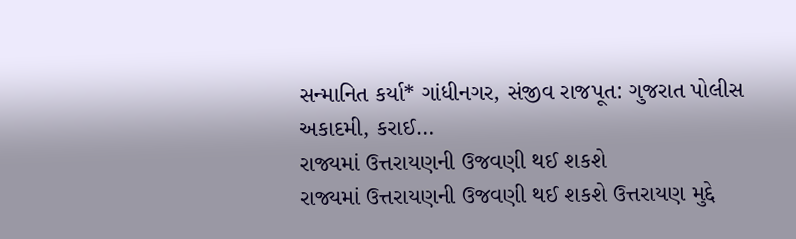સન્માનિત કર્યા* ગાંધીનગર, સંજીવ રાજપૂત: ગુજરાત પોલીસ અકાદમી, કરાઈ…
રાજ્યમાં ઉત્તરાયણની ઉજવણી થઈ શકશે
રાજ્યમાં ઉત્તરાયણની ઉજવણી થઈ શકશે ઉત્તરાયણ મુદ્દે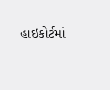હાઇકોર્ટમાં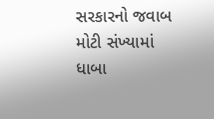સરકારનો જવાબ મોટી સંખ્યામાં ધાબા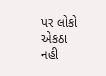પર લોકો એકઠા નહી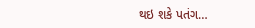થઇ શકે પતંગ…